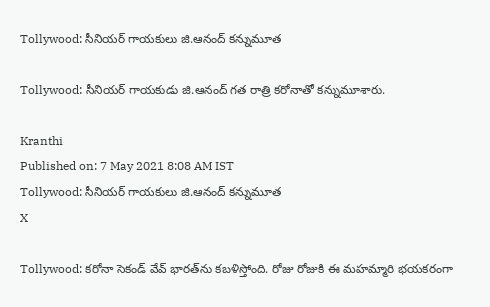Tollywood: సీనియర్ గాయకులు జి.ఆనంద్ కన్నుమూత

Tollywood: సీనియర్ గాయకుడు జి.ఆనంద్ గత రాత్రి కరోనాతో కన్నుమూశారు.

Kranthi
Published on: 7 May 2021 8:08 AM IST
Tollywood: సీనియర్ గాయకులు జి.ఆనంద్ కన్నుమూత
X

Tollywood: కరోనా సెకండ్ వేవ్ భారత్‌ను కబళిస్తోంది. రోజు రోజుకి ఈ మహమ్మారి భయకరంగా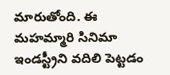మారుతోంది. ఈ మహమ్మారి సినిమా ఇండస్ట్రీని వదిలి పెట్టడం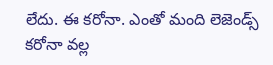లేదు. ఈ కరోనా. ఎంతో మంది లెజెండ్స్ కరోనా వల్ల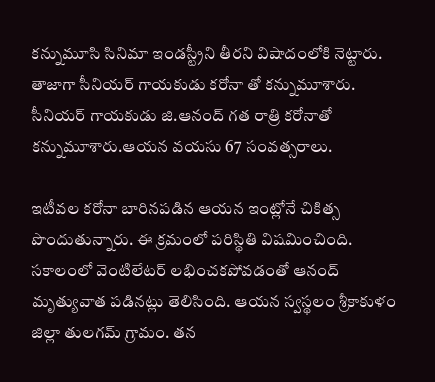కన్నుమూసి సినిమా ఇండస్ట్రీని తీరని విషాదంలోకి నెట్టారు. తాజాగా సీనియర్ గాయకుడు కరోనా తో కన్నుమూశారు. సీనియర్ గాయకుడు జి.ఆనంద్ గత రాత్రి కరోనాతో కన్నుమూశారు.ఆయన వయసు 67 సంవత్సరాలు.

ఇటీవల కరోనా బారినపడిన ఆయన ఇంట్లోనే చికిత్స పొందుతున్నారు. ఈ క్రమంలో పరిస్థితి విషమించింది. సకాలంలో వెంటిలేటర్‌ లభించకపోవడంతో ఆనంద్‌ మృత్యువాత పడినట్లు తెలిసింది. ఆయన స్వస్థలం శ్రీకాకుళం జిల్లా తులగమ్‌ గ్రామం. తన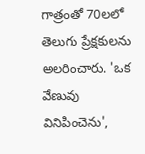గాత్రంతో 70లలో తెలుగు ప్రేక్షకులను అలరించారు. 'ఒక వేణువు వినిపించెను',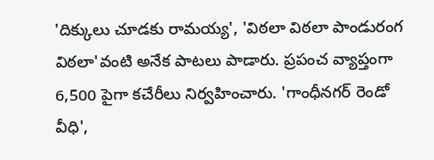'దిక్కులు చూడకు రామయ్య', 'విఠలా విఠలా పాండురంగ విఠలా'వంటి అనేక పాటలు పాడారు. ప్రపంచ వ్యాప్తంగా 6,500 పైగా కచేరీలు నిర్వహించారు. 'గాంధీనగర్‌ రెండో వీధి',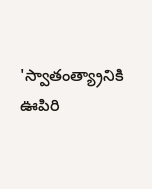'స్వాతంత్య్రానికి ఊపిరి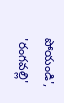పోయండి', 'రంగవల్లి'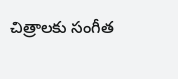చిత్రాలకు సంగీత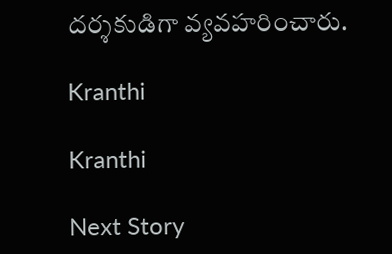దర్శకుడిగా వ్యవహరించారు.

Kranthi

Kranthi

Next Story